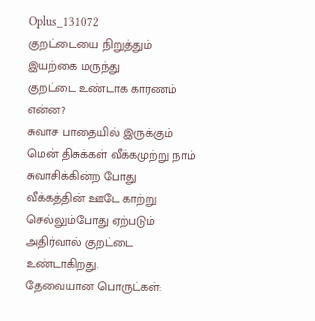Oplus_131072
குறட்டையை நிறுத்தும் இயற்கை மருந்து
குறட்டை உண்டாக காரணம் என்ன?
சுவாச பாதையில் இருக்கும் மென் திசுக்கள் வீக்கமுற்று நாம் சுவாசிக்கின்ற போது வீக்கத்தின் ஊடே காற்று செல்லும்போது ஏற்படும் அதிர்வால் குறட்டை உண்டாகிறது.
தேவையான பொருட்கள்: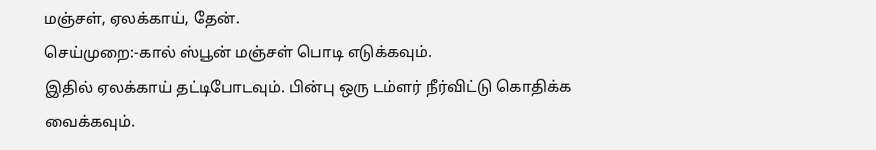மஞ்சள், ஏலக்காய், தேன்.
செய்முறை:-கால் ஸ்பூன் மஞ்சள் பொடி எடுக்கவும்.
இதில் ஏலக்காய் தட்டிபோடவும். பின்பு ஒரு டம்ளர் நீர்விட்டு கொதிக்க வைக்கவும்.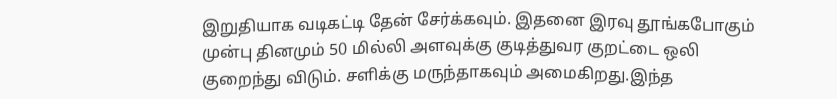இறுதியாக வடிகட்டி தேன் சேர்க்கவும். இதனை இரவு தூங்கபோகும் முன்பு தினமும் 50 மில்லி அளவுக்கு குடித்துவர குறட்டை ஒலி குறைந்து விடும். சளிக்கு மருந்தாகவும் அமைகிறது.இந்த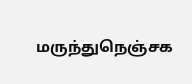மருந்துநெஞ்சக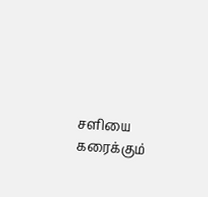சளியை கரைக்கும்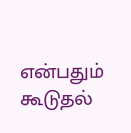என்பதும் கூடுதல்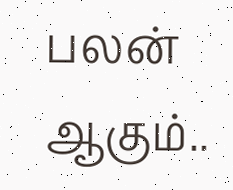பலன் ஆகும்..